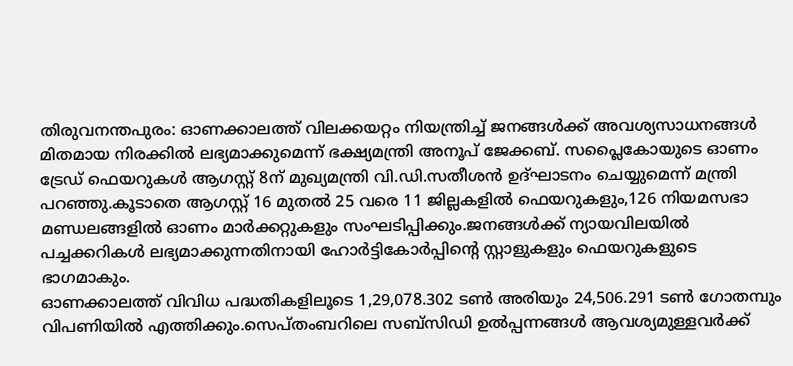തിരുവനന്തപുരം: ഓണക്കാലത്ത് വിലക്കയറ്റം നിയന്ത്രിച്ച് ജനങ്ങൾക്ക് അവശ്യസാധനങ്ങൾ മിതമായ നിരക്കിൽ ലഭ്യമാക്കുമെന്ന് ഭക്ഷ്യമന്ത്രി അനൂപ് ജേക്കബ്. സപ്ലൈകോയുടെ ഓണം ട്രേഡ് ഫെയറുകൾ ആഗസ്റ്റ് 8ന് മുഖ്യമന്ത്രി വി.ഡി.സതീശൻ ഉദ്ഘാടനം ചെയ്യുമെന്ന് മന്ത്രി പറഞ്ഞു.കൂടാതെ ആഗസ്റ്റ് 16 മുതൽ 25 വരെ 11 ജില്ലകളിൽ ഫെയറുകളും,126 നിയമസഭാ മണ്ഡലങ്ങളിൽ ഓണം മാർക്കറ്റുകളും സംഘടിപ്പിക്കും.ജനങ്ങൾക്ക് ന്യായവിലയിൽ പച്ചക്കറികൾ ലഭ്യമാക്കുന്നതിനായി ഹോർട്ടികോർപ്പിന്റെ സ്റ്റാളുകളും ഫെയറുകളുടെ ഭാഗമാകും.
ഓണക്കാലത്ത് വിവിധ പദ്ധതികളിലൂടെ 1,29,078.302 ടൺ അരിയും 24,506.291 ടൺ ഗോതമ്പും വിപണിയിൽ എത്തിക്കും.സെപ്തംബറിലെ സബ്സിഡി ഉൽപ്പന്നങ്ങൾ ആവശ്യമുള്ളവർക്ക്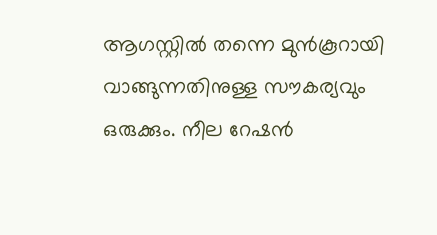ആഗസ്റ്റിൽ തന്നെ മുൻകൂറായി വാങ്ങുന്നതിനുള്ള സൗകര്യവും ഒരുക്കും. നീല റേഷൻ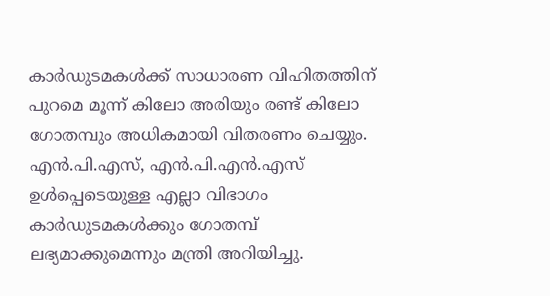കാർഡുടമകൾക്ക് സാധാരണ വിഹിതത്തിന് പുറമെ മൂന്ന് കിലോ അരിയും രണ്ട് കിലോ ഗോതമ്പും അധികമായി വിതരണം ചെയ്യും. എൻ.പി.എസ്, എൻ.പി.എൻ.എസ് ഉൾപ്പെടെയുള്ള എല്ലാ വിഭാഗം കാർഡുടമകൾക്കും ഗോതമ്പ് ലഭ്യമാക്കുമെന്നും മന്ത്രി അറിയിച്ചു.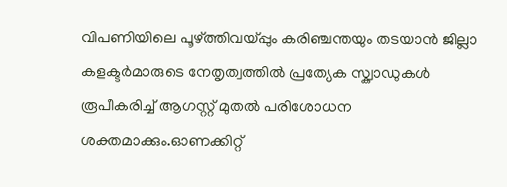വിപണിയിലെ പൂഴ്ത്തിവയ്പ്പും കരിഞ്ചന്തയും തടയാൻ ജില്ലാ കളക്ടർമാരുടെ നേതൃത്വത്തിൽ പ്രത്യേക സ്ക്വാഡുകൾ രൂപീകരിച്ച് ആഗസ്റ്റ് മുതൽ പരിശോധന ശക്തമാക്കും.ഓണക്കിറ്റ്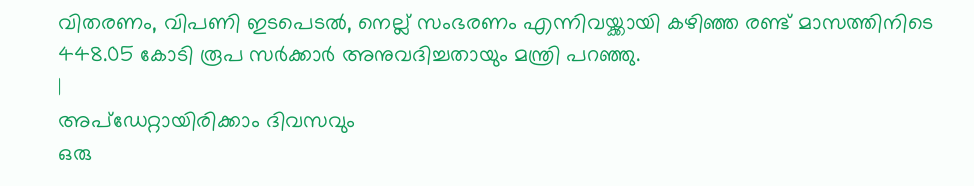വിതരണം, വിപണി ഇടപെടൽ, നെല്ല് സംഭരണം എന്നിവയ്ക്കായി കഴിഞ്ഞ രണ്ട് മാസത്തിനിടെ 448.05 കോടി രൂപ സർക്കാർ അനുവദിച്ചതായും മന്ത്രി പറഞ്ഞു.
|
അപ്ഡേറ്റായിരിക്കാം ദിവസവും
ഒരു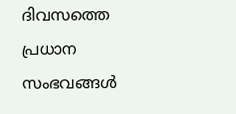ദിവസത്തെ പ്രധാന സംഭവങ്ങൾ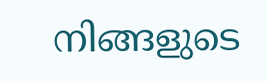നിങ്ങളുടെ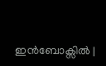ഇൻബോക്സിൽ |